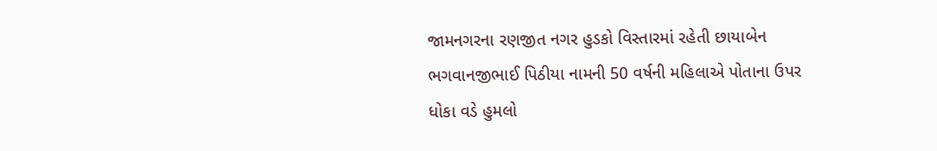જામનગરના રણજીત નગર હુડકો વિસ્તારમાં રહેતી છાયાબેન ભગવાનજીભાઈ પિઠીયા નામની 50 વર્ષની મહિલાએ પોતાના ઉપર ધોકા વડે હુમલો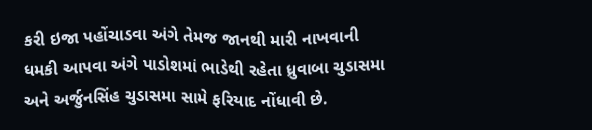કરી ઇજા પહોંચાડવા અંગે તેમજ જાનથી મારી નાખવાની ધમકી આપવા અંગે પાડોશમાં ભાડેથી રહેતા ધ્રુવાબા ચુડાસમા અને અર્જુનસિંહ ચુડાસમા સામે ફરિયાદ નોંધાવી છે.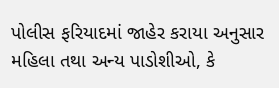પોલીસ ફરિયાદમાં જાહેર કરાયા અનુસાર મહિલા તથા અન્ય પાડોશીઓ, કે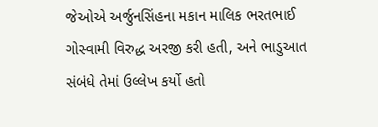જેઓએ અર્જુનસિંહના મકાન માલિક ભરતભાઈ ગોસ્વામી વિરુદ્ધ અરજી કરી હતી, અને ભાડુઆત સંબંધે તેમાં ઉલ્લેખ કર્યો હતો